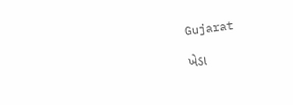Gujarat

ખેડા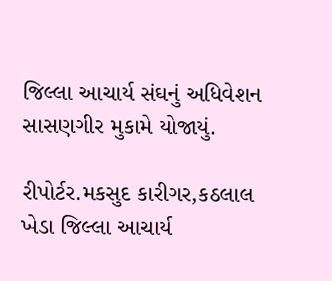જિલ્લા આચાર્ય સંઘનું અધિવેશન સાસણગીર મુકામે યોજાયું.

રીપોર્ટર.મકસુદ કારીગર,કઠલાલ
ખેડા જિલ્લા આચાર્ય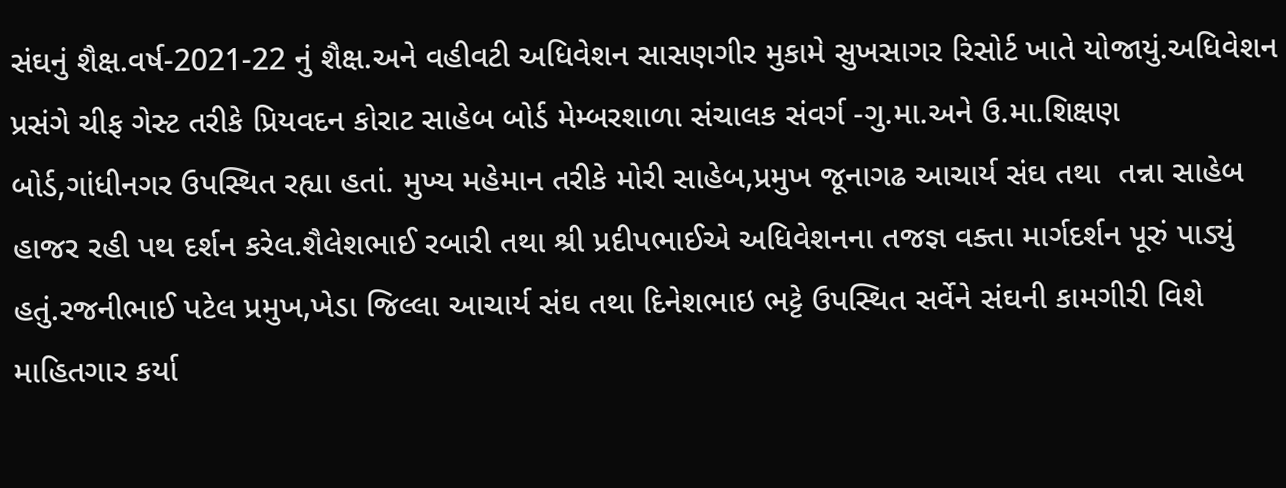સંઘનું શૈક્ષ.વર્ષ-2021-22 નું શૈક્ષ.અને વહીવટી અધિવેશન સાસણગીર મુકામે સુખસાગર રિસોર્ટ ખાતે યોજાયું.અધિવેશન પ્રસંગે ચીફ ગેસ્ટ તરીકે પ્રિયવદન કોરાટ સાહેબ બોર્ડ મેમ્બરશાળા સંચાલક સંવર્ગ -ગુ.મા.અને ઉ.મા.શિક્ષણ બોર્ડ,ગાંધીનગર ઉપસ્થિત રહ્યા હતાં. મુખ્ય મહેમાન તરીકે મોરી સાહેબ,પ્રમુખ જૂનાગઢ આચાર્ય સંઘ તથા  તન્ના સાહેબ હાજર રહી પથ દર્શન કરેલ.શૈલેશભાઈ રબારી તથા શ્રી પ્રદીપભાઈએ અધિવેશનના તજજ્ઞ વક્તા માર્ગદર્શન પૂરું પાડ્યું હતું.રજનીભાઈ પટેલ પ્રમુખ,ખેડા જિલ્લા આચાર્ય સંઘ તથા દિનેશભાઇ ભટ્ટે ઉપસ્થિત સર્વેને સંઘની કામગીરી વિશે માહિતગાર કર્યા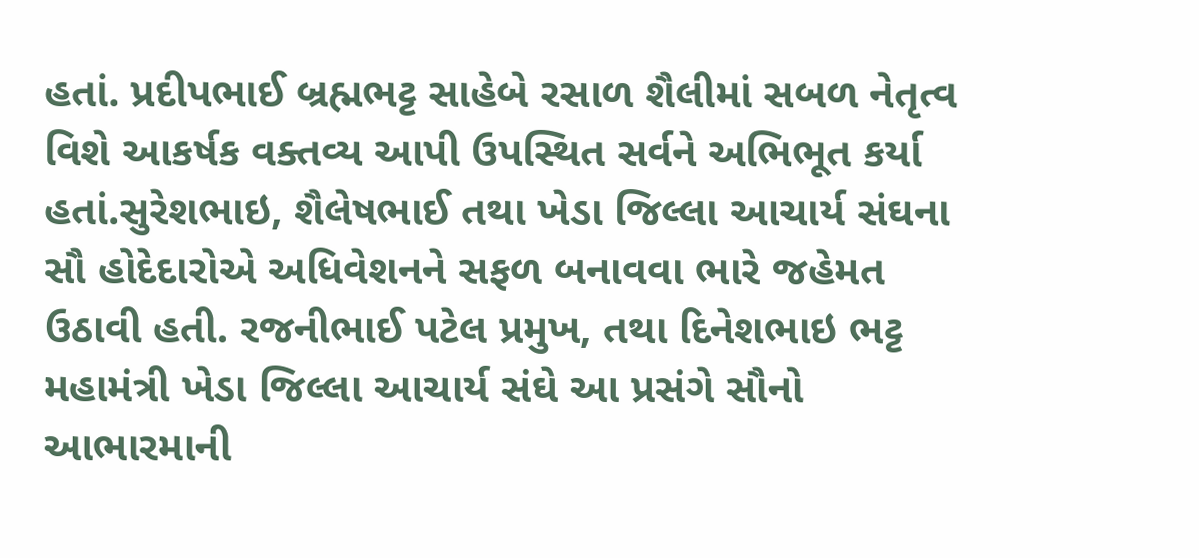હતાં. પ્રદીપભાઈ બ્રહ્મભટ્ટ સાહેબે રસાળ શૈલીમાં સબળ નેતૃત્વ વિશે આકર્ષક વક્તવ્ય આપી ઉપસ્થિત સર્વને અભિભૂત કર્યા હતાં.સુરેશભાઇ, શૈલેષભાઈ તથા ખેડા જિલ્લા આચાર્ય સંઘના સૌ હોદેદારોએ અધિવેશનને સફળ બનાવવા ભારે જહેમત ઉઠાવી હતી. રજનીભાઈ પટેલ પ્રમુખ, તથા દિનેશભાઇ ભટ્ટ મહામંત્રી ખેડા જિલ્લા આચાર્ય સંઘે આ પ્રસંગે સૌનો આભારમાની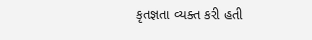કૃતજ્ઞતા વ્યક્ત કરી હતી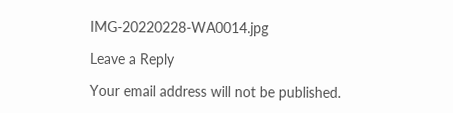IMG-20220228-WA0014.jpg

Leave a Reply

Your email address will not be published.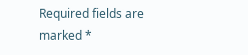Required fields are marked *